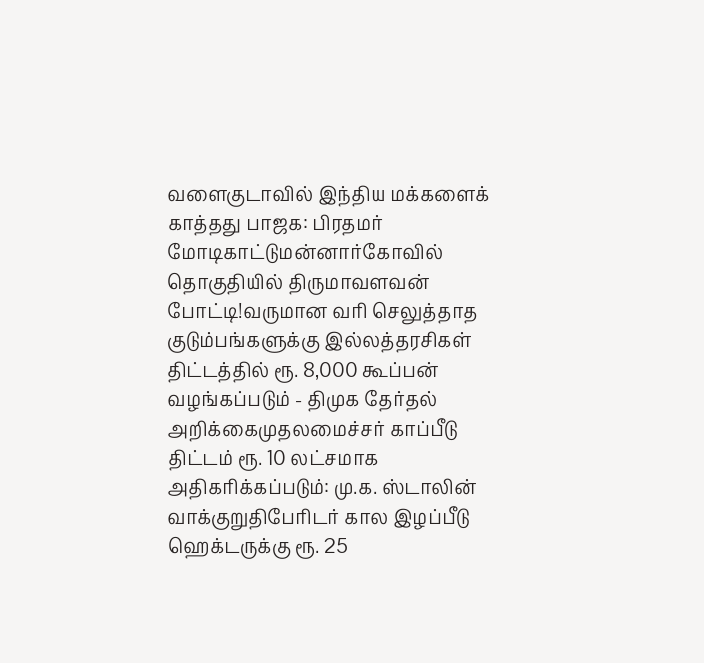வளைகுடாவில் இந்திய மக்களைக் காத்தது பாஜக: பிரதமர் மோடிகாட்டுமன்னார்கோவில் தொகுதியில் திருமாவளவன் போட்டி!வருமான வரி செலுத்தாத குடும்பங்களுக்கு இல்லத்தரசிகள் திட்டத்தில் ரூ. 8,000 கூப்பன் வழங்கப்படும் - திமுக தேர்தல் அறிக்கைமுதலமைச்சர் காப்பீடு திட்டம் ரூ. 10 லட்சமாக அதிகரிக்கப்படும்: மு.க. ஸ்டாலின் வாக்குறுதிபேரிடர் கால இழப்பீடு ஹெக்டருக்கு ரூ. 25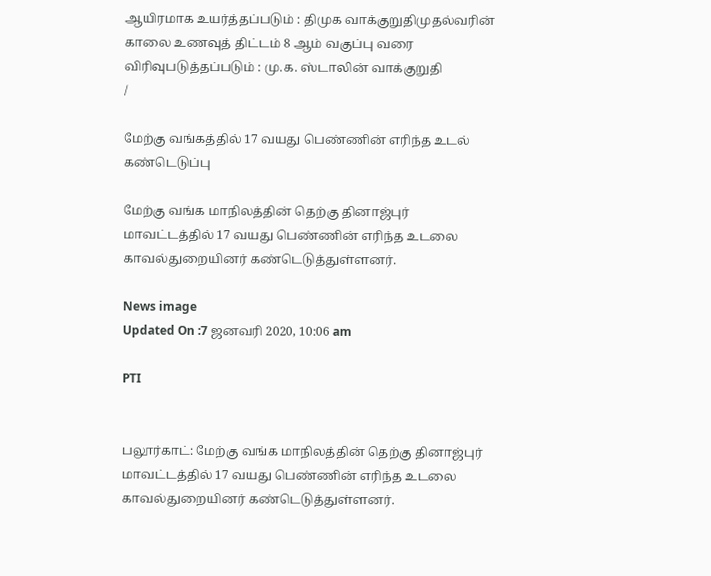ஆயிரமாக உயர்த்தப்படும் : திமுக வாக்குறுதிமுதல்வரின் காலை உணவுத் திட்டம் 8 ஆம் வகுப்பு வரை விரிவுபடுத்தப்படும் : மு.க. ஸ்டாலின் வாக்குறுதி
/

மேற்கு வங்கத்தில் 17 வயது பெண்ணின் எரிந்த உடல் கண்டெடுப்பு

மேற்கு வங்க மாநிலத்தின் தெற்கு தினாஜ்புர் மாவட்டத்தில் 17 வயது பெண்ணின் எரிந்த உடலை காவல்துறையினர் கண்டெடுத்துள்ளனர்.

News image
Updated On :7 ஜனவரி 2020, 10:06 am

PTI


பலூர்காட்: மேற்கு வங்க மாநிலத்தின் தெற்கு தினாஜ்புர் மாவட்டத்தில் 17 வயது பெண்ணின் எரிந்த உடலை காவல்துறையினர் கண்டெடுத்துள்ளனர்.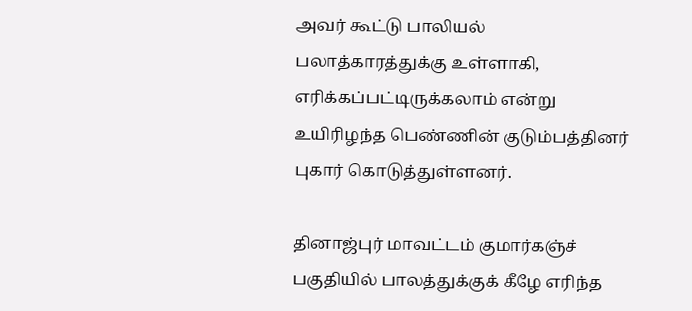அவர் கூட்டு பாலியல் பலாத்காரத்துக்கு உள்ளாகி, எரிக்கப்பட்டிருக்கலாம் என்று உயிரிழந்த பெண்ணின் குடும்பத்தினர் புகார் கொடுத்துள்ளனர்.

தினாஜ்புர் மாவட்டம் குமார்கஞ்ச் பகுதியில் பாலத்துக்குக் கீழே எரிந்த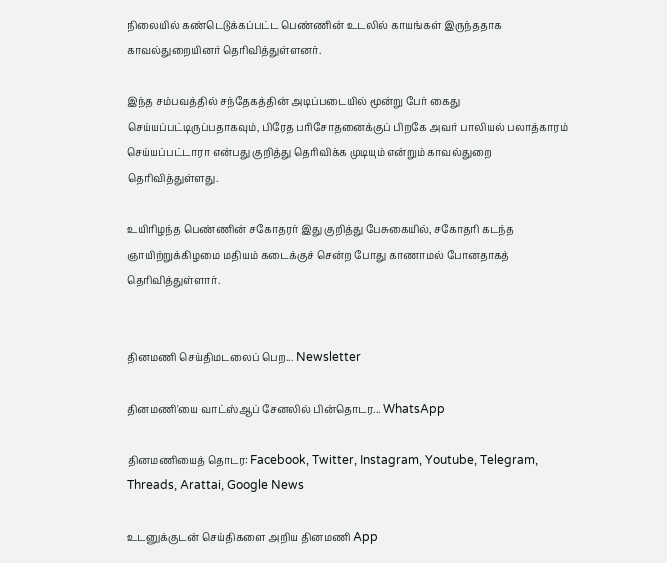நிலையில் கண்டெடுக்கப்பட்ட பெண்ணின் உடலில் காயங்கள் இருந்ததாக காவல்துறையினர் தெரிவித்துள்ளனர்.

இந்த சம்பவத்தில் சந்தேகத்தின் அடிப்படையில் மூன்று பேர் கைது செய்யப்பட்டிருப்பதாகவும், பிரேத பரிசோதனைக்குப் பிறகே அவர் பாலியல் பலாத்காரம் செய்யப்பட்டாரா என்பது குறித்து தெரிவிக்க முடியும் என்றும் காவல்துறை தெரிவித்துள்ளது.

உயிரிழந்த பெண்ணின் சகோதரர் இது குறித்து பேசுகையில், சகோதரி கடந்த ஞாயிற்றுக்கிழமை மதியம் கடைக்குச் சென்ற போது காணாமல் போனதாகத் தெரிவித்துள்ளார்.


தினமணி செய்திமடலைப் பெற... Newsletter

தினமணி'யை வாட்ஸ்ஆப் சேனலில் பின்தொடர... WhatsApp

தினமணியைத் தொடர: Facebook, Twitter, Instagram, Youtube, Telegram, Threads, Arattai, Google News

உடனுக்குடன் செய்திகளை அறிய தினமணி App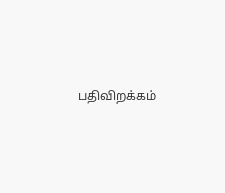பதிவிறக்கம்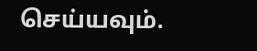செய்யவும்.